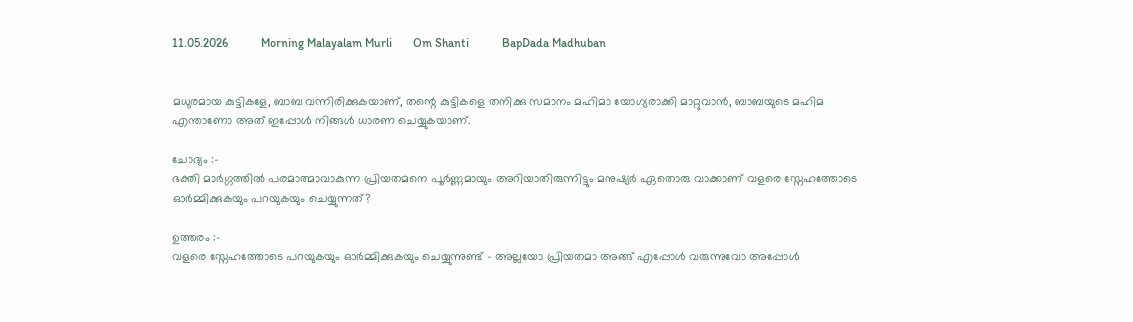11.05.2026           Morning Malayalam Murli       Om Shanti           BapDada Madhuban


മധുരമായ കുട്ടികളേ, ബാബ വന്നിരിക്കുകയാണ്, തന്റെ കുട്ടികളെ തനിക്കു സമാനം മഹിമാ യോഗ്യരാക്കി മാറ്റുവാൻ, ബാബയുടെ മഹിമ എന്താണോ അത് ഇപ്പോൾ നിങ്ങൾ ധാരണ ചെയ്യുകയാണ്.

ചോദ്യം :-
ഭക്തി മാർഗ്ഗത്തിൽ പരമാത്മാവാകുന്ന പ്രിയതമനെ പൂർണ്ണമായും അറിയാതിരുന്നിട്ടും മനുഷ്യർ ഏതൊരു വാക്കാണ് വളരെ സ്നേഹത്തോടെ ഓർമ്മിക്കുകയും പറയുകയും ചെയ്യുന്നത്?

ഉത്തരം :-
വളരെ സ്നേഹത്തോടെ പറയുകയും ഓർമ്മിക്കുകയും ചെയ്യുന്നുണ്ട് - അല്ലയോ പ്രിയതമാ അങ്ങ് എപ്പോൾ വരുന്നുവോ അപ്പോൾ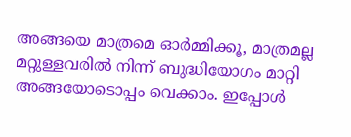അങ്ങയെ മാത്രമെ ഓർമ്മിക്കൂ, മാത്രമല്ല മറ്റുള്ളവരിൽ നിന്ന് ബുദ്ധിയോഗം മാറ്റി അങ്ങയോടൊപ്പം വെക്കാം. ഇപ്പോൾ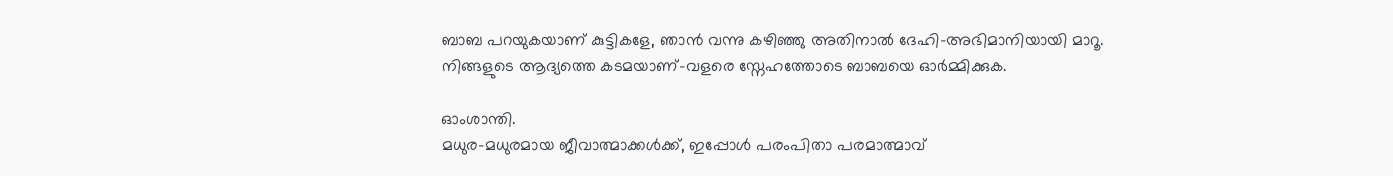ബാബ പറയുകയാണ് കുട്ടികളേ, ഞാൻ വന്നു കഴിഞ്ഞു അതിനാൽ ദേഹി-അഭിമാനിയായി മാറൂ. നിങ്ങളുടെ ആദ്യത്തെ കടമയാണ്-വളരെ സ്നേഹത്തോടെ ബാബയെ ഓർമ്മിക്കുക.

ഓംശാന്തി.
മധുര-മധുരമായ ജീവാത്മാക്കൾക്ക്, ഇപ്പോൾ പരംപിതാ പരമാത്മാവ്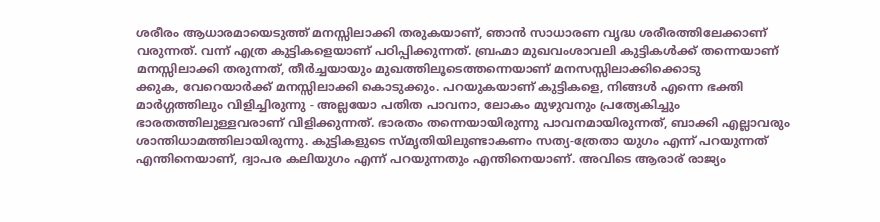ശരീരം ആധാരമായെടുത്ത് മനസ്സിലാക്കി തരുകയാണ്, ഞാൻ സാധാരണ വൃദ്ധ ശരീരത്തിലേക്കാണ് വരുന്നത്. വന്ന് എത്ര കുട്ടികളെയാണ് പഠിപ്പിക്കുന്നത്. ബ്രഹ്മാ മുഖവംശാവലി കുട്ടികൾക്ക് തന്നെയാണ് മനസ്സിലാക്കി തരുന്നത്, തീർച്ചയായും മുഖത്തിലൂടെത്തന്നെയാണ് മനസസ്സിലാക്കിക്കൊടു
ക്കുക, വേറെയാർക്ക് മനസ്സിലാക്കി കൊടുക്കും. പറയുകയാണ് കുട്ടികളെ, നിങ്ങൾ എന്നെ ഭക്തി മാർഗ്ഗത്തിലും വിളിച്ചിരുന്നു - അല്ലയോ പതിത പാവനാ, ലോകം മുഴുവനും പ്രത്യേകിച്ചും ഭാരതത്തിലുള്ളവരാണ് വിളിക്കുന്നത്. ഭാരതം തന്നെയായിരുന്നു പാവനമായിരുന്നത്, ബാക്കി എല്ലാവരും ശാന്തിധാമത്തിലായിരുന്നു. കുട്ടികളുടെ സ്മൃതിയിലുണ്ടാകണം സത്യ-ത്രേതാ യുഗം എന്ന് പറയുന്നത് എന്തിനെയാണ്, ദ്വാപര കലിയുഗം എന്ന് പറയുന്നതും എന്തിനെയാണ്. അവിടെ ആരാര് രാജ്യം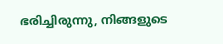ഭരിച്ചിരുന്നു, നിങ്ങളുടെ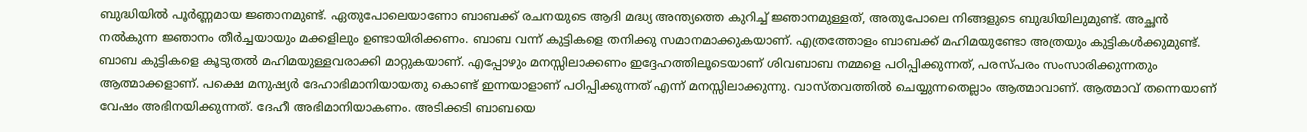ബുദ്ധിയിൽ പൂർണ്ണമായ ജ്ഞാനമുണ്ട്. ഏതുപോലെയാണോ ബാബക്ക് രചനയുടെ ആദി മദ്ധ്യ അന്ത്യത്തെ കുറിച്ച് ജ്ഞാനമുള്ളത്, അതുപോലെ നിങ്ങളുടെ ബുദ്ധിയിലുമുണ്ട്. അച്ഛൻ നൽകുന്ന ജ്ഞാനം തീർച്ചയായും മക്കളിലും ഉണ്ടായിരിക്കണം. ബാബ വന്ന് കുട്ടികളെ തനിക്കു സമാനമാക്കുകയാണ്. എത്രത്തോളം ബാബക്ക് മഹിമയുണ്ടോ അത്രയും കുട്ടികൾക്കുമുണ്ട്. ബാബ കുട്ടികളെ കൂടുതൽ മഹിമയുള്ളവരാക്കി മാറ്റുകയാണ്. എപ്പോഴും മനസ്സിലാക്കണം ഇദ്ദേഹത്തിലൂടെയാണ് ശിവബാബ നമ്മളെ പഠിപ്പിക്കുന്നത്, പരസ്പരം സംസാരിക്കുന്നതും ആത്മാക്കളാണ്. പക്ഷെ മനുഷ്യർ ദേഹാഭിമാനിയായതു കൊണ്ട് ഇന്നയാളാണ് പഠിപ്പിക്കുന്നത് എന്ന് മനസ്സിലാക്കുന്നു. വാസ്തവത്തിൽ ചെയ്യുന്നതെല്ലാം ആത്മാവാണ്. ആത്മാവ് തന്നെയാണ് വേഷം അഭിനയിക്കുന്നത്. ദേഹീ അഭിമാനിയാകണം. അടിക്കടി ബാബയെ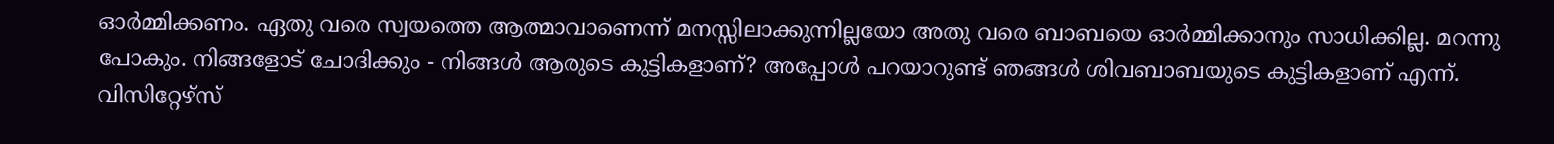ഓർമ്മിക്കണം. ഏതു വരെ സ്വയത്തെ ആത്മാവാണെന്ന് മനസ്സിലാക്കുന്നില്ലയോ അതു വരെ ബാബയെ ഓർമ്മിക്കാനും സാധിക്കില്ല. മറന്നു പോകും. നിങ്ങളോട് ചോദിക്കും - നിങ്ങൾ ആരുടെ കുട്ടികളാണ്? അപ്പോൾ പറയാറുണ്ട് ഞങ്ങൾ ശിവബാബയുടെ കുട്ടികളാണ് എന്ന്. വിസിറ്റേഴ്സ്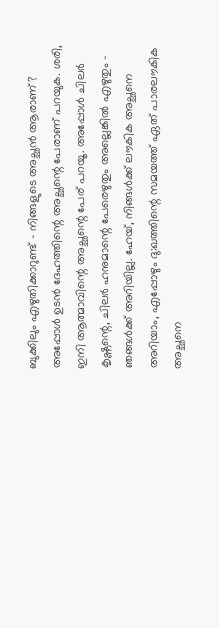ബുക്കിലും എഴുതിക്കാറുണ്ട് - നിങ്ങളുടെ അച്ഛൻ ആരാണ്? അപ്പോൾ ഉടൻ ദേഹത്തിന്റെ അച്ഛന്റെ പേരാണ് പറയുക. ശരി, ഇനി ആത്മാവിന്റെ അച്ഛന്റെ പേര് പറയൂ. അപ്പോൾ ചിലർ കൃഷ്ണന്റെ, ചിലർ ഹനുമാന്റെ പേരെഴുതും അല്ലെങ്കിൽ എഴുതും - ഞങ്ങൾക്ക് അറിയില്ല. ഹേയ്, നിങ്ങൾക്ക് ലൗകിക അച്ഛനെ അറിയാം, എപ്പോഴും ദു:ഖത്തിന്റെ സമയത്ത് ഏത് പാരലൗകിക അച്ഛനെ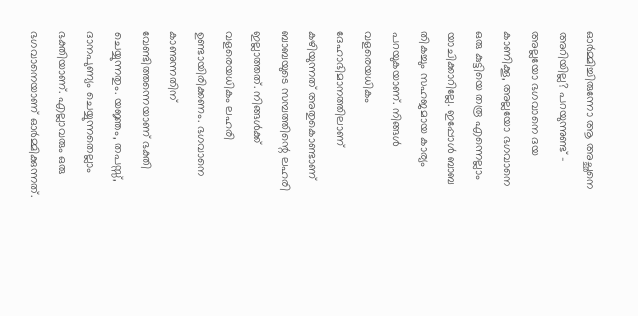ഓർമ്മിച്ചിരുന്നോ ആ അച്ഛനെ അറിയില്ല? പറയുന്നുണ്ട് - അല്ലയോ ഭഗവാനെ ദയ കാണിക്കൂ, അല്ലയോ ഭഗവാനെ ഒരു കുട്ടിയെ തരൂ എന്നെല്ലാം യാചിക്കാറില്ലേ. ഇപ്പോൾ ബാബ തികച്ചും സഹജമായ കാര്യം പറയുകയാണ്. നിങ്ങൾ വളരെയധികം ദേഹാഭിമാനത്തിലാണ് കഴിയുന്നത് അതുകൊണ്ടാണ് ബാബയുടെ സമ്പത്തിന്റെ ലഹരി ഇല്ലാത്തത്. നിങ്ങൾക്ക് വളരെയധികം ലഹരി ഉണ്ടായിരിക്കണം. ഭഗവാനെ കാണുന്നതിന് വേണ്ടിത്തന്നെയാണ് ഭക്തി ചെയ്യുന്നതും. യജ്ഞം, തപസ്സ്, ദാനപുണ്യം ചെയ്യുന്നതെല്ലാം ഭക്തിയാണ്. എല്ലാവരും ഒരു ഭഗവാനെയാണ് ഓർമ്മിക്കുന്നത്.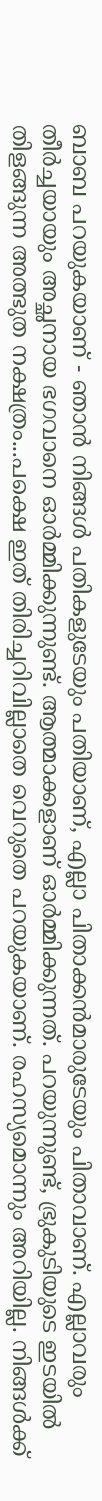ബാബ പറയുകയാണ് - ഞാൻ നിങ്ങൾ പതികളുടേയും പതിയാണ്, എല്ലാ പിതാക്കൻമാരുടേയും പിതാവാണ്. എല്ലാവരും തീർച്ചയായും അച്ഛനായ ഭഗവാനെ ഓർമ്മിക്കുന്നുണ്ട്. ആത്മാക്കളാണ് ഓർമ്മിക്കുന്നത്. പറയുന്നുണ്ട്, ഭ്രുകുടിയുടെ ഇടയിൽ തിളങ്ങുന്ന അത്ഭുത നക്ഷത്രം...പക്ഷെ ഇത് തിരിച്ചറിവില്ലാതെ വെറുതെ പറയുകയാണ്. രഹസ്യമൊന്നും അറിയില്ല. നിങ്ങൾക്ക്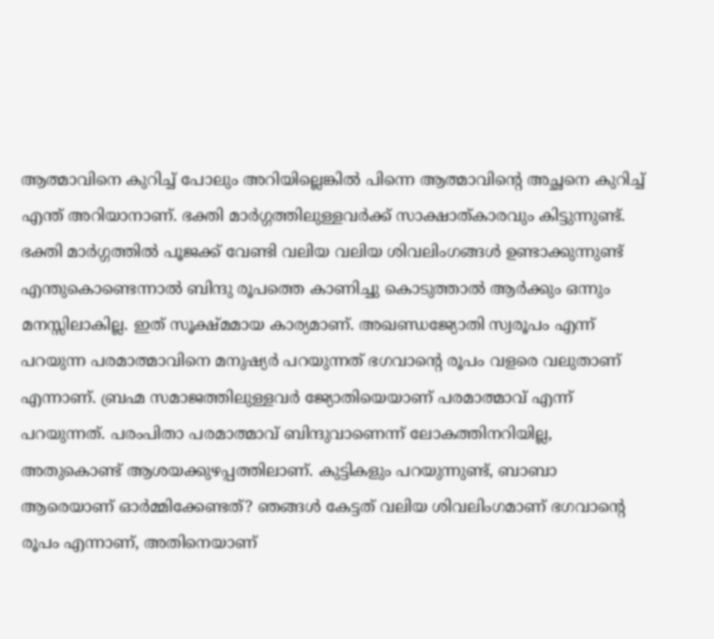ആത്മാവിനെ കുറിച്ച് പോലും അറിയില്ലെങ്കിൽ പിന്നെ ആത്മാവിന്റെ അച്ഛനെ കുറിച്ച് എന്ത് അറിയാനാണ്. ഭക്തി മാർഗ്ഗത്തിലുള്ളവർക്ക് സാക്ഷാത്കാരവും കിട്ടുന്നുണ്ട്. ഭക്തി മാർഗ്ഗത്തിൽ പൂജക്ക് വേണ്ടി വലിയ വലിയ ശിവലിംഗങ്ങൾ ഉണ്ടാക്കുന്നുണ്ട് എന്തുകൊണ്ടെന്നാൽ ബിന്ദു രൂപത്തെ കാണിച്ചു കൊടുത്താൽ ആർക്കും ഒന്നും മനസ്സിലാകില്ല. ഇത് സൂക്ഷ്മമായ കാര്യമാണ്. അഖണ്ഡജ്യോതി സ്വരൂപം എന്ന് പറയുന്ന പരമാത്മാവിനെ മനുഷ്യർ പറയുന്നത് ഭഗവാന്റെ രൂപം വളരെ വലുതാണ് എന്നാണ്. ബ്രഹ്മ സമാജത്തിലുള്ളവർ ജ്യോതിയെയാണ് പരമാത്മാവ് എന്ന് പറയുന്നത്. പരംപിതാ പരമാത്മാവ് ബിന്ദുവാണെന്ന് ലോകത്തിനറിയില്ല, അതുകൊണ്ട് ആശയക്കുഴപ്പത്തിലാണ്. കുട്ടികളും പറയുന്നുണ്ട്, ബാബാ ആരെയാണ് ഓർമ്മിക്കേണ്ടത്? ഞങ്ങൾ കേട്ടത് വലിയ ശിവലിംഗമാണ് ഭഗവാന്റെ രൂപം എന്നാണ്, അതിനെയാണ്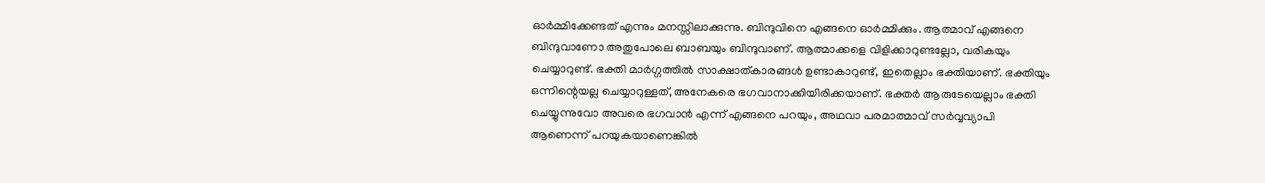ഓർമ്മിക്കേണ്ടത് എന്നും മനസ്സിലാക്കുന്നു. ബിന്ദുവിനെ എങ്ങനെ ഓർമ്മിക്കും. ആത്മാവ് എങ്ങനെ ബിന്ദുവാണോ അതുപോലെ ബാബയും ബിന്ദുവാണ്. ആത്മാക്കളെ വിളിക്കാറുണ്ടല്ലോ, വരികയും ചെയ്യാറുണ്ട്. ഭക്തി മാർഗ്ഗത്തിൽ സാക്ഷാത്കാരങ്ങൾ ഉണ്ടാകാറുണ്ട്, ഇതെല്ലാം ഭക്തിയാണ്. ഭക്തിയും ഒന്നിന്റെയല്ല ചെയ്യാറുള്ളത്, അനേകരെ ഭഗവാനാക്കിയിരിക്കയാണ്. ഭക്തർ ആരുടേയെല്ലാം ഭക്തി ചെയ്യുന്നുവോ അവരെ ഭഗവാൻ എന്ന് എങ്ങനെ പറയും, അഥവാ പരമാത്മാവ് സർവ്വവ്യാപി ആണെന്ന് പറയുകയാണെങ്കിൽ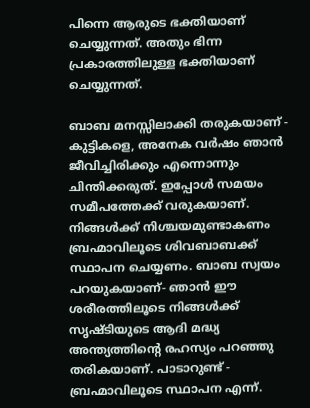പിന്നെ ആരുടെ ഭക്തിയാണ് ചെയ്യുന്നത്. അതും ഭിന്ന പ്രകാരത്തിലുള്ള ഭക്തിയാണ് ചെയ്യുന്നത്.

ബാബ മനസ്സിലാക്കി തരുകയാണ് - കുട്ടികളെ, അനേക വർഷം ഞാൻ ജീവിച്ചിരിക്കും എന്നൊന്നും ചിന്തിക്കരുത്. ഇപ്പോൾ സമയം സമീപത്തേക്ക് വരുകയാണ്. നിങ്ങൾക്ക് നിശ്ചയമുണ്ടാകണം ബ്രഹ്മാവിലൂടെ ശിവബാബക്ക് സ്ഥാപന ചെയ്യണം. ബാബ സ്വയം പറയുകയാണ്- ഞാൻ ഈ ശരീരത്തിലൂടെ നിങ്ങൾക്ക് സൃഷ്ടിയുടെ ആദി മദ്ധ്യ അന്ത്യത്തിന്റെ രഹസ്യം പറഞ്ഞു തരികയാണ്. പാടാറുണ്ട് - ബ്രഹ്മാവിലൂടെ സ്ഥാപന എന്ന്.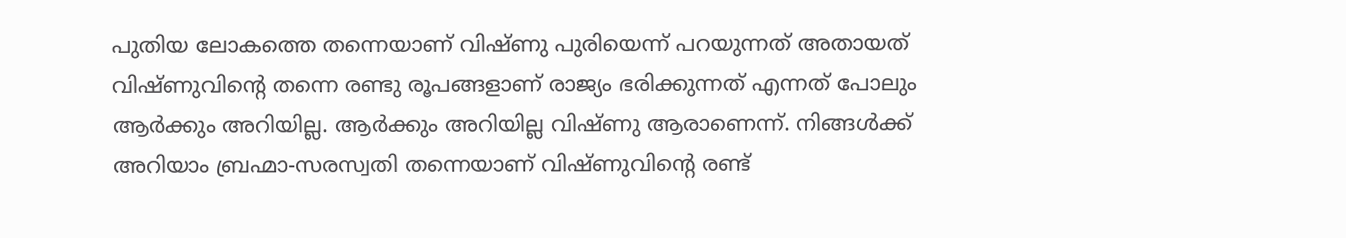പുതിയ ലോകത്തെ തന്നെയാണ് വിഷ്ണു പുരിയെന്ന് പറയുന്നത് അതായത് വിഷ്ണുവിന്റെ തന്നെ രണ്ടു രൂപങ്ങളാണ് രാജ്യം ഭരിക്കുന്നത് എന്നത് പോലും ആർക്കും അറിയില്ല. ആർക്കും അറിയില്ല വിഷ്ണു ആരാണെന്ന്. നിങ്ങൾക്ക് അറിയാം ബ്രഹ്മാ-സരസ്വതി തന്നെയാണ് വിഷ്ണുവിന്റെ രണ്ട്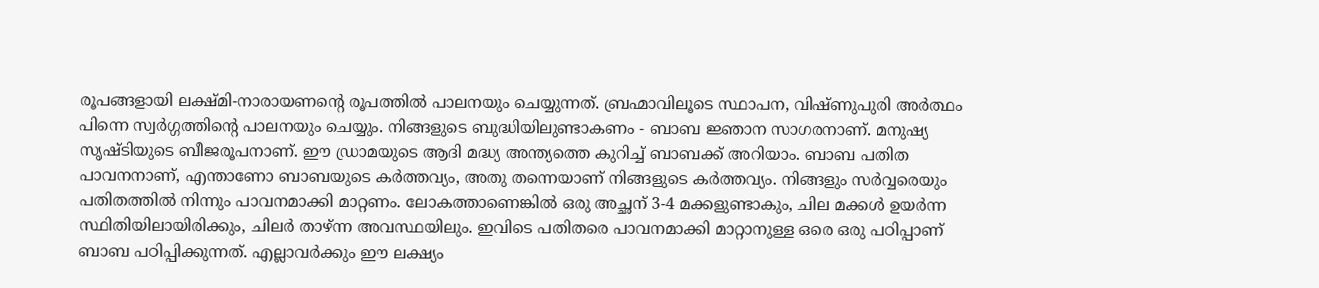രൂപങ്ങളായി ലക്ഷ്മി-നാരായണന്റെ രൂപത്തിൽ പാലനയും ചെയ്യുന്നത്. ബ്രഹ്മാവിലൂടെ സ്ഥാപന, വിഷ്ണുപുരി അർത്ഥം പിന്നെ സ്വർഗ്ഗത്തിന്റെ പാലനയും ചെയ്യും. നിങ്ങളുടെ ബുദ്ധിയിലുണ്ടാകണം - ബാബ ജ്ഞാന സാഗരനാണ്. മനുഷ്യ സൃഷ്ടിയുടെ ബീജരൂപനാണ്. ഈ ഡ്രാമയുടെ ആദി മദ്ധ്യ അന്ത്യത്തെ കുറിച്ച് ബാബക്ക് അറിയാം. ബാബ പതിത പാവനനാണ്, എന്താണോ ബാബയുടെ കർത്തവ്യം, അതു തന്നെയാണ് നിങ്ങളുടെ കർത്തവ്യം. നിങ്ങളും സർവ്വരെയും പതിതത്തിൽ നിന്നും പാവനമാക്കി മാറ്റണം. ലോകത്താണെങ്കിൽ ഒരു അച്ഛന് 3-4 മക്കളുണ്ടാകും, ചില മക്കൾ ഉയർന്ന സ്ഥിതിയിലായിരിക്കും, ചിലർ താഴ്ന്ന അവസ്ഥയിലും. ഇവിടെ പതിതരെ പാവനമാക്കി മാറ്റാനുള്ള ഒരെ ഒരു പഠിപ്പാണ് ബാബ പഠിപ്പിക്കുന്നത്. എല്ലാവർക്കും ഈ ലക്ഷ്യം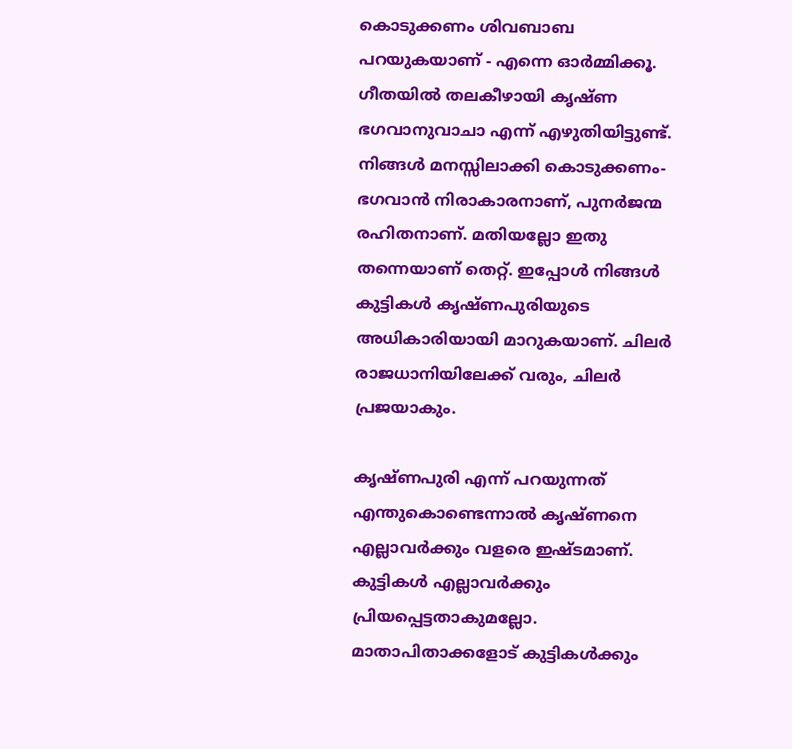കൊടുക്കണം ശിവബാബ പറയുകയാണ് - എന്നെ ഓർമ്മിക്കൂ. ഗീതയിൽ തലകീഴായി കൃഷ്ണ ഭഗവാനുവാചാ എന്ന് എഴുതിയിട്ടുണ്ട്. നിങ്ങൾ മനസ്സിലാക്കി കൊടുക്കണം- ഭഗവാൻ നിരാകാരനാണ്, പുനർജന്മ രഹിതനാണ്. മതിയല്ലോ ഇതു തന്നെയാണ് തെറ്റ്. ഇപ്പോൾ നിങ്ങൾ കുട്ടികൾ കൃഷ്ണപുരിയുടെ അധികാരിയായി മാറുകയാണ്. ചിലർ രാജധാനിയിലേക്ക് വരും, ചിലർ പ്രജയാകും.

കൃഷ്ണപുരി എന്ന് പറയുന്നത് എന്തുകൊണ്ടെന്നാൽ കൃഷ്ണനെ എല്ലാവർക്കും വളരെ ഇഷ്ടമാണ്. കുട്ടികൾ എല്ലാവർക്കും പ്രിയപ്പെട്ടതാകുമല്ലോ. മാതാപിതാക്കളോട് കുട്ടികൾക്കും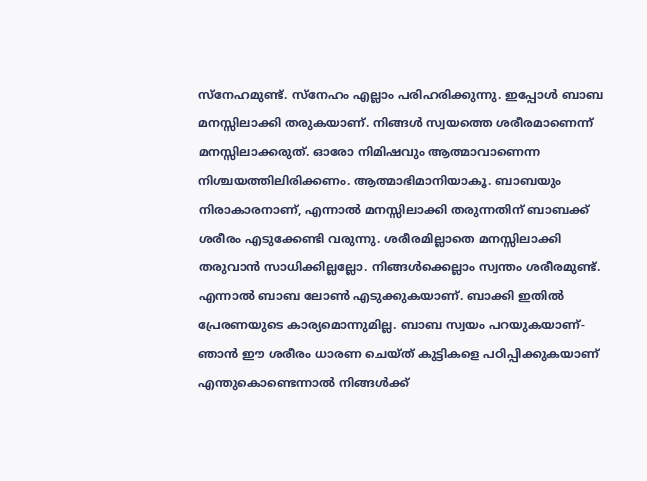സ്നേഹമുണ്ട്. സ്നേഹം എല്ലാം പരിഹരിക്കുന്നു. ഇപ്പോൾ ബാബ മനസ്സിലാക്കി തരുകയാണ്. നിങ്ങൾ സ്വയത്തെ ശരീരമാണെന്ന് മനസ്സിലാക്കരുത്. ഓരോ നിമിഷവും ആത്മാവാണെന്ന നിശ്ചയത്തിലിരിക്കണം. ആത്മാഭിമാനിയാകൂ. ബാബയും നിരാകാരനാണ്, എന്നാൽ മനസ്സിലാക്കി തരുന്നതിന് ബാബക്ക് ശരീരം എടുക്കേണ്ടി വരുന്നു. ശരീരമില്ലാതെ മനസ്സിലാക്കി തരുവാൻ സാധിക്കില്ലല്ലോ. നിങ്ങൾക്കെല്ലാം സ്വന്തം ശരീരമുണ്ട്. എന്നാൽ ബാബ ലോൺ എടുക്കുകയാണ്. ബാക്കി ഇതിൽ പ്രേരണയുടെ കാര്യമൊന്നുമില്ല. ബാബ സ്വയം പറയുകയാണ്- ഞാൻ ഈ ശരീരം ധാരണ ചെയ്ത് കുട്ടികളെ പഠിപ്പിക്കുകയാണ് എന്തുകൊണ്ടെന്നാൽ നിങ്ങൾക്ക്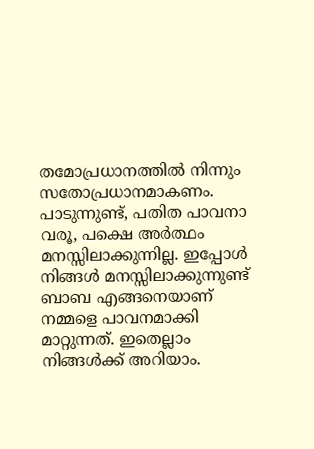തമോപ്രധാനത്തിൽ നിന്നും സതോപ്രധാനമാകണം. പാടുന്നുണ്ട്, പതിത പാവനാ വരൂ, പക്ഷെ അർത്ഥം മനസ്സിലാക്കുന്നില്ല. ഇപ്പോൾ നിങ്ങൾ മനസ്സിലാക്കുന്നുണ്ട് ബാബ എങ്ങനെയാണ് നമ്മളെ പാവനമാക്കി മാറ്റുന്നത്. ഇതെല്ലാം നിങ്ങൾക്ക് അറിയാം.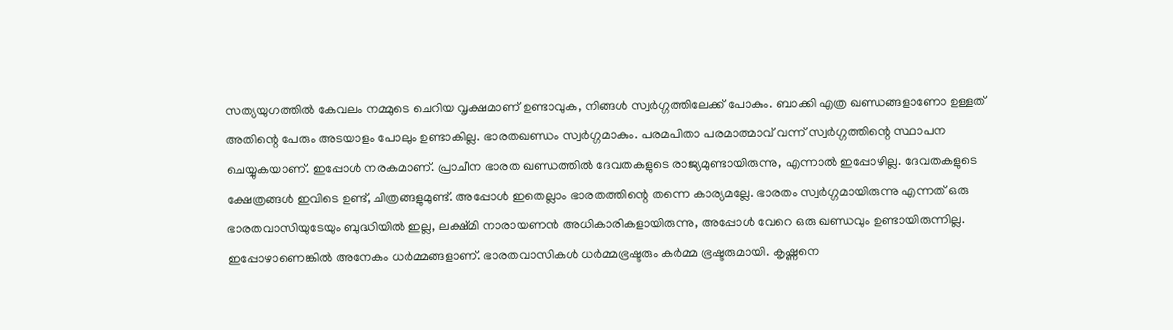സത്യയുഗത്തിൽ കേവലം നമ്മുടെ ചെറിയ വൃക്ഷമാണ് ഉണ്ടാവുക, നിങ്ങൾ സ്വർഗ്ഗത്തിലേക്ക് പോകും. ബാക്കി എത്ര ഖണ്ഡങ്ങളാണോ ഉള്ളത് അതിന്റെ പേരും അടയാളം പോലും ഉണ്ടാകില്ല. ഭാരതഖണ്ഡം സ്വർഗ്ഗമാകും. പരമപിതാ പരമാത്മാവ് വന്ന് സ്വർഗ്ഗത്തിന്റെ സ്ഥാപന ചെയ്യുകയാണ്. ഇപ്പോൾ നരകമാണ്. പ്രാചീന ഭാരത ഖണ്ഡത്തിൽ ദേവതകളുടെ രാജ്യമുണ്ടായിരുന്നു, എന്നാൽ ഇപ്പോഴില്ല. ദേവതകളുടെ ക്ഷേത്രങ്ങൾ ഇവിടെ ഉണ്ട്, ചിത്രങ്ങളുമുണ്ട്. അപ്പോൾ ഇതെല്ലാം ഭാരതത്തിന്റെ തന്നെ കാര്യമല്ലേ. ഭാരതം സ്വർഗ്ഗമായിരുന്നു എന്നത് ഒരു ഭാരതവാസിയുടേയും ബുദ്ധിയിൽ ഇല്ല, ലക്ഷ്മി നാരായണൻ അധികാരികളായിരുന്നു, അപ്പോൾ വേറെ ഒരു ഖണ്ഡവും ഉണ്ടായിരുന്നില്ല. ഇപ്പോഴാണെങ്കിൽ അനേകം ധർമ്മങ്ങളാണ്. ഭാരതവാസികൾ ധർമ്മഭ്രഷ്ടരും കർമ്മ ഭ്രഷ്ടരുമായി. കൃഷ്ണനെ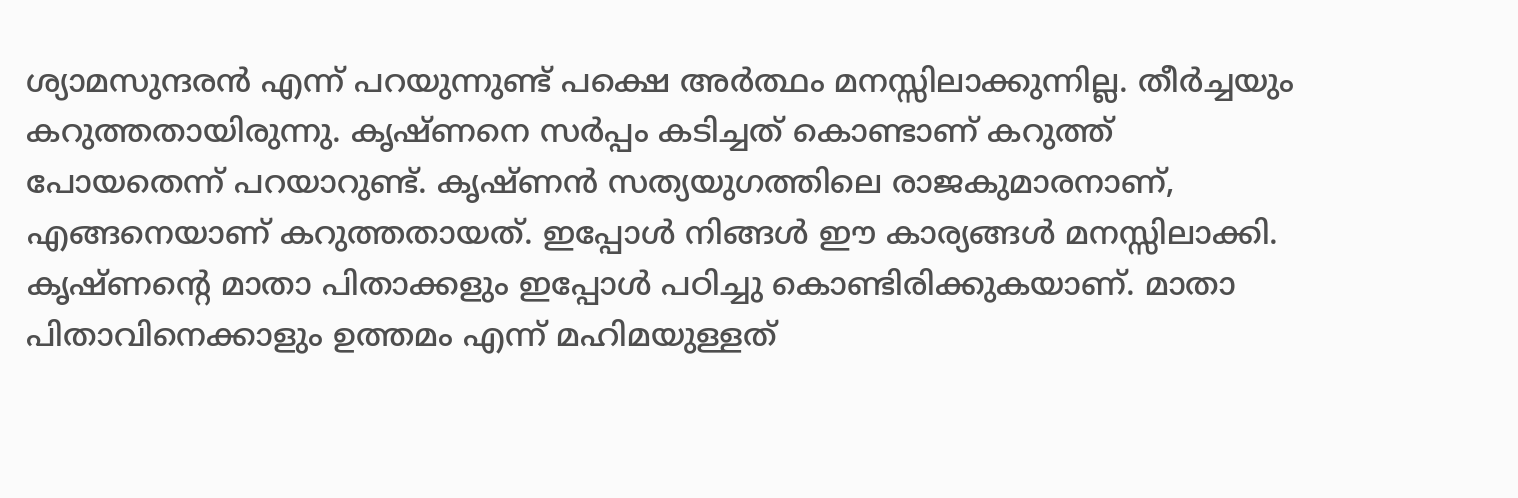ശ്യാമസുന്ദരൻ എന്ന് പറയുന്നുണ്ട് പക്ഷെ അർത്ഥം മനസ്സിലാക്കുന്നില്ല. തീർച്ചയും കറുത്തതായിരുന്നു. കൃഷ്ണനെ സർപ്പം കടിച്ചത് കൊണ്ടാണ് കറുത്ത് പോയതെന്ന് പറയാറുണ്ട്. കൃഷ്ണൻ സത്യയുഗത്തിലെ രാജകുമാരനാണ്, എങ്ങനെയാണ് കറുത്തതായത്. ഇപ്പോൾ നിങ്ങൾ ഈ കാര്യങ്ങൾ മനസ്സിലാക്കി. കൃഷ്ണന്റെ മാതാ പിതാക്കളും ഇപ്പോൾ പഠിച്ചു കൊണ്ടിരിക്കുകയാണ്. മാതാ പിതാവിനെക്കാളും ഉത്തമം എന്ന് മഹിമയുള്ളത്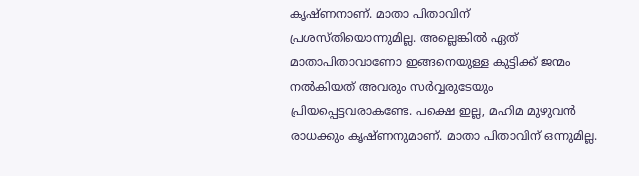കൃഷ്ണനാണ്. മാതാ പിതാവിന് പ്രശസ്തിയൊന്നുമില്ല. അല്ലെങ്കിൽ ഏത് മാതാപിതാവാണോ ഇങ്ങനെയുള്ള കുട്ടിക്ക് ജന്മം നൽകിയത് അവരും സർവ്വരുടേയും പ്രിയപ്പെട്ടവരാകണ്ടേ. പക്ഷെ ഇല്ല, മഹിമ മുഴുവൻ രാധക്കും കൃഷ്ണനുമാണ്. മാതാ പിതാവിന് ഒന്നുമില്ല.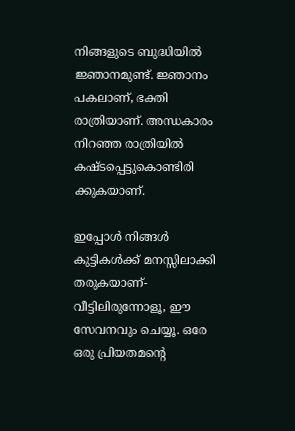നിങ്ങളുടെ ബുദ്ധിയിൽ ജ്ഞാനമുണ്ട്. ജ്ഞാനം പകലാണ്, ഭക്തി രാത്രിയാണ്. അന്ധകാരം നിറഞ്ഞ രാത്രിയിൽ കഷ്ടപ്പെട്ടുകൊണ്ടിരി
ക്കുകയാണ്.

ഇപ്പോൾ നിങ്ങൾ കുട്ടികൾക്ക് മനസ്സിലാക്കി തരുകയാണ്- വീട്ടിലിരുന്നോളൂ, ഈ സേവനവും ചെയ്യൂ. ഒരേ ഒരു പ്രിയതമന്റെ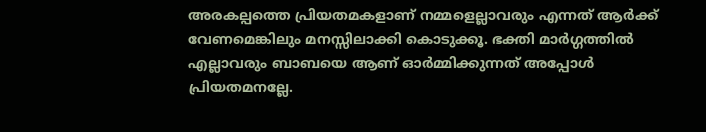അരകല്പത്തെ പ്രിയതമകളാണ് നമ്മളെല്ലാവരും എന്നത് ആർക്ക് വേണമെങ്കിലും മനസ്സിലാക്കി കൊടുക്കൂ. ഭക്തി മാർഗ്ഗത്തിൽ എല്ലാവരും ബാബയെ ആണ് ഓർമ്മിക്കുന്നത് അപ്പോൾ പ്രിയതമനല്ലേ.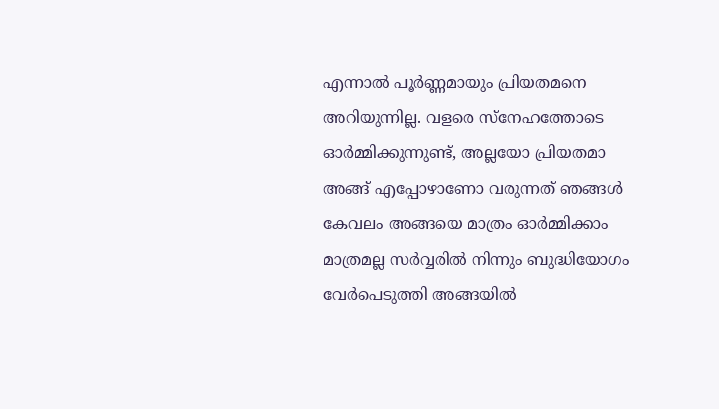എന്നാൽ പൂർണ്ണമായും പ്രിയതമനെ അറിയുന്നില്ല. വളരെ സ്നേഹത്തോടെ ഓർമ്മിക്കുന്നുണ്ട്, അല്ലയോ പ്രിയതമാ അങ്ങ് എപ്പോഴാണോ വരുന്നത് ഞങ്ങൾ കേവലം അങ്ങയെ മാത്രം ഓർമ്മിക്കാം മാത്രമല്ല സർവ്വരിൽ നിന്നും ബുദ്ധിയോഗം വേർപെടുത്തി അങ്ങയിൽ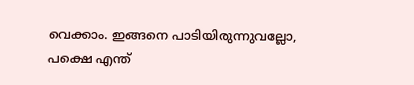വെക്കാം. ഇങ്ങനെ പാടിയിരുന്നുവല്ലോ, പക്ഷെ എന്ത്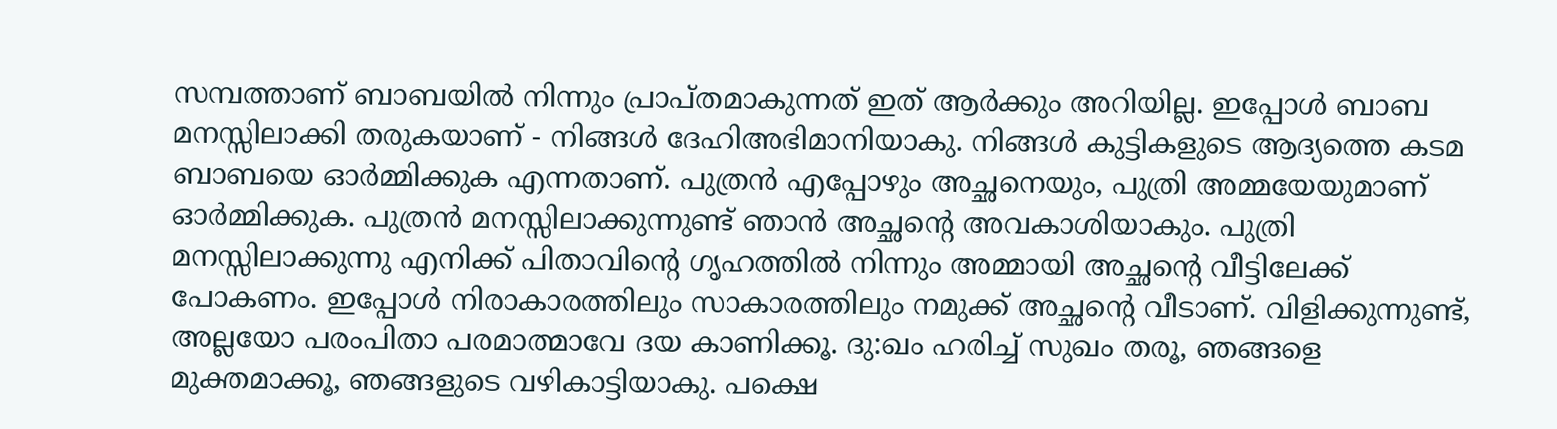സമ്പത്താണ് ബാബയിൽ നിന്നും പ്രാപ്തമാകുന്നത് ഇത് ആർക്കും അറിയില്ല. ഇപ്പോൾ ബാബ മനസ്സിലാക്കി തരുകയാണ് - നിങ്ങൾ ദേഹിഅഭിമാനിയാകു. നിങ്ങൾ കുട്ടികളുടെ ആദ്യത്തെ കടമ ബാബയെ ഓർമ്മിക്കുക എന്നതാണ്. പുത്രൻ എപ്പോഴും അച്ഛനെയും, പുത്രി അമ്മയേയുമാണ് ഓർമ്മിക്കുക. പുത്രൻ മനസ്സിലാക്കുന്നുണ്ട് ഞാൻ അച്ഛന്റെ അവകാശിയാകും. പുത്രി മനസ്സിലാക്കുന്നു എനിക്ക് പിതാവിന്റെ ഗൃഹത്തിൽ നിന്നും അമ്മായി അച്ഛന്റെ വീട്ടിലേക്ക് പോകണം. ഇപ്പോൾ നിരാകാരത്തിലും സാകാരത്തിലും നമുക്ക് അച്ഛന്റെ വീടാണ്. വിളിക്കുന്നുണ്ട്, അല്ലയോ പരംപിതാ പരമാത്മാവേ ദയ കാണിക്കൂ. ദു:ഖം ഹരിച്ച് സുഖം തരൂ, ഞങ്ങളെ മുക്തമാക്കൂ, ഞങ്ങളുടെ വഴികാട്ടിയാകു. പക്ഷെ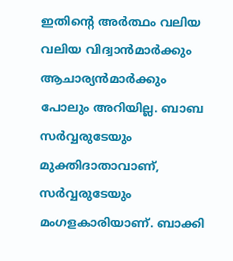ഇതിന്റെ അർത്ഥം വലിയ വലിയ വിദ്വാൻമാർക്കും ആചാര്യൻമാർക്കും പോലും അറിയില്ല. ബാബ സർവ്വരുടേയും മുക്തിദാതാവാണ്, സർവ്വരുടേയും മംഗളകാരിയാണ്. ബാക്കി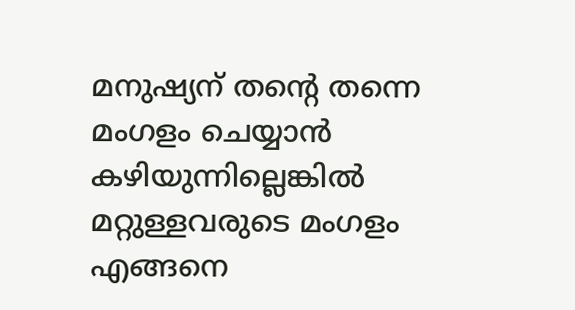മനുഷ്യന് തന്റെ തന്നെ മംഗളം ചെയ്യാൻ കഴിയുന്നില്ലെങ്കിൽ മറ്റുള്ളവരുടെ മംഗളം എങ്ങനെ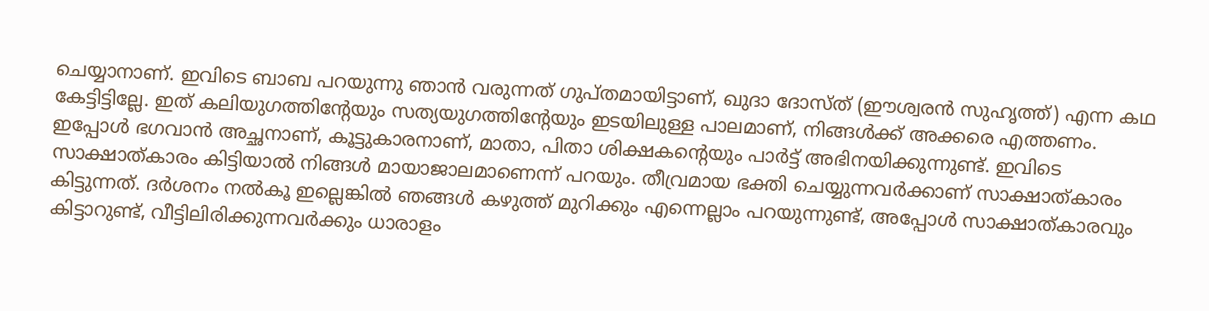ചെയ്യാനാണ്. ഇവിടെ ബാബ പറയുന്നു ഞാൻ വരുന്നത് ഗുപ്തമായിട്ടാണ്, ഖുദാ ദോസ്ത് (ഈശ്വരൻ സുഹൃത്ത്) എന്ന കഥ കേട്ടിട്ടില്ലേ. ഇത് കലിയുഗത്തിന്റേയും സത്യയുഗത്തിന്റേയും ഇടയിലുള്ള പാലമാണ്, നിങ്ങൾക്ക് അക്കരെ എത്തണം. ഇപ്പോൾ ഭഗവാൻ അച്ഛനാണ്, കൂട്ടുകാരനാണ്, മാതാ, പിതാ ശിക്ഷകന്റെയും പാർട്ട് അഭിനയിക്കുന്നുണ്ട്. ഇവിടെ സാക്ഷാത്കാരം കിട്ടിയാൽ നിങ്ങൾ മായാജാലമാണെന്ന് പറയും. തീവ്രമായ ഭക്തി ചെയ്യുന്നവർക്കാണ് സാക്ഷാത്കാരം കിട്ടുന്നത്. ദർശനം നൽകൂ ഇല്ലെങ്കിൽ ഞങ്ങൾ കഴുത്ത് മുറിക്കും എന്നെല്ലാം പറയുന്നുണ്ട്, അപ്പോൾ സാക്ഷാത്കാരവും കിട്ടാറുണ്ട്, വീട്ടിലിരിക്കുന്നവർക്കും ധാരാളം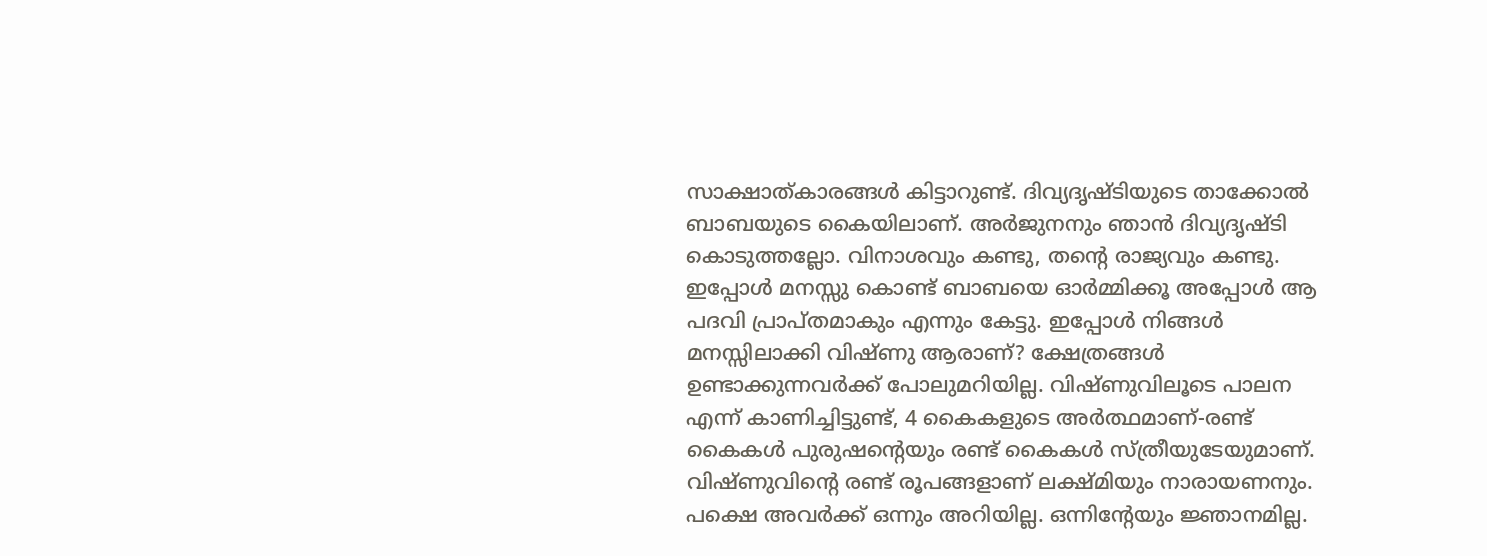സാക്ഷാത്കാരങ്ങൾ കിട്ടാറുണ്ട്. ദിവ്യദൃഷ്ടിയുടെ താക്കോൽ ബാബയുടെ കൈയിലാണ്. അർജുനനും ഞാൻ ദിവ്യദൃഷ്ടി കൊടുത്തല്ലോ. വിനാശവും കണ്ടു, തന്റെ രാജ്യവും കണ്ടു. ഇപ്പോൾ മനസ്സു കൊണ്ട് ബാബയെ ഓർമ്മിക്കൂ അപ്പോൾ ആ പദവി പ്രാപ്തമാകും എന്നും കേട്ടു. ഇപ്പോൾ നിങ്ങൾ മനസ്സിലാക്കി വിഷ്ണു ആരാണ്? ക്ഷേത്രങ്ങൾ ഉണ്ടാക്കുന്നവർക്ക് പോലുമറിയില്ല. വിഷ്ണുവിലൂടെ പാലന എന്ന് കാണിച്ചിട്ടുണ്ട്, 4 കൈകളുടെ അർത്ഥമാണ്-രണ്ട് കൈകൾ പുരുഷന്റെയും രണ്ട് കൈകൾ സ്ത്രീയുടേയുമാണ്. വിഷ്ണുവിന്റെ രണ്ട് രൂപങ്ങളാണ് ലക്ഷ്മിയും നാരായണനും. പക്ഷെ അവർക്ക് ഒന്നും അറിയില്ല. ഒന്നിന്റേയും ജ്ഞാനമില്ല.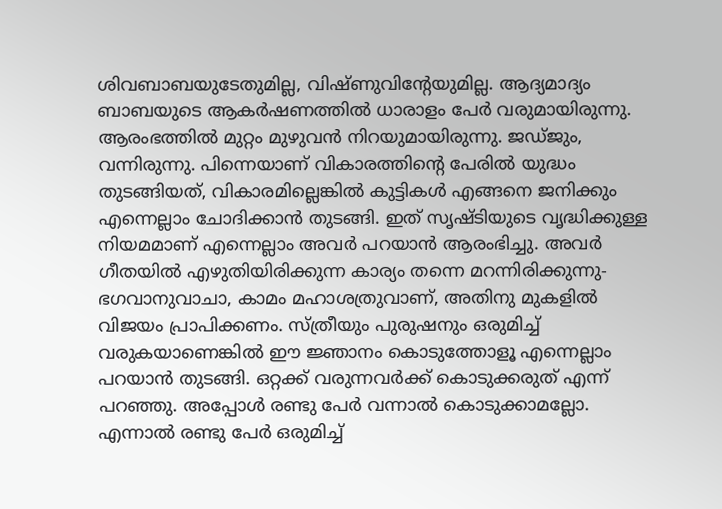ശിവബാബയുടേതുമില്ല, വിഷ്ണുവിന്റേയുമില്ല. ആദ്യമാദ്യം ബാബയുടെ ആകർഷണത്തിൽ ധാരാളം പേർ വരുമായിരുന്നു. ആരംഭത്തിൽ മുറ്റം മുഴുവൻ നിറയുമായിരുന്നു. ജഡ്ജും, വന്നിരുന്നു. പിന്നെയാണ് വികാരത്തിന്റെ പേരിൽ യുദ്ധം തുടങ്ങിയത്, വികാരമില്ലെങ്കിൽ കുട്ടികൾ എങ്ങനെ ജനിക്കും എന്നെല്ലാം ചോദിക്കാൻ തുടങ്ങി. ഇത് സൃഷ്ടിയുടെ വൃദ്ധിക്കുള്ള നിയമമാണ് എന്നെല്ലാം അവർ പറയാൻ ആരംഭിച്ചു. അവർ ഗീതയിൽ എഴുതിയിരിക്കുന്ന കാര്യം തന്നെ മറന്നിരിക്കുന്നു-ഭഗവാനുവാചാ, കാമം മഹാശത്രുവാണ്, അതിനു മുകളിൽ വിജയം പ്രാപിക്കണം. സ്ത്രീയും പുരുഷനും ഒരുമിച്ച് വരുകയാണെങ്കിൽ ഈ ജ്ഞാനം കൊടുത്തോളൂ എന്നെല്ലാം പറയാൻ തുടങ്ങി. ഒറ്റക്ക് വരുന്നവർക്ക് കൊടുക്കരുത് എന്ന് പറഞ്ഞു. അപ്പോൾ രണ്ടു പേർ വന്നാൽ കൊടുക്കാമല്ലോ. എന്നാൽ രണ്ടു പേർ ഒരുമിച്ച്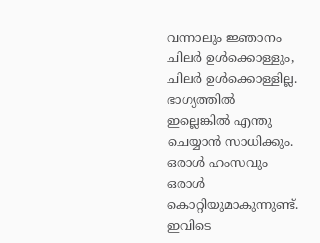വന്നാലും ജ്ഞാനം ചിലർ ഉൾക്കൊള്ളും, ചിലർ ഉൾക്കൊള്ളില്ല. ഭാഗ്യത്തിൽ ഇല്ലെങ്കിൽ എന്തു ചെയ്യാൻ സാധിക്കും. ഒരാൾ ഹംസവും ഒരാൾ കൊറ്റിയുമാകുന്നുണ്ട്. ഇവിടെ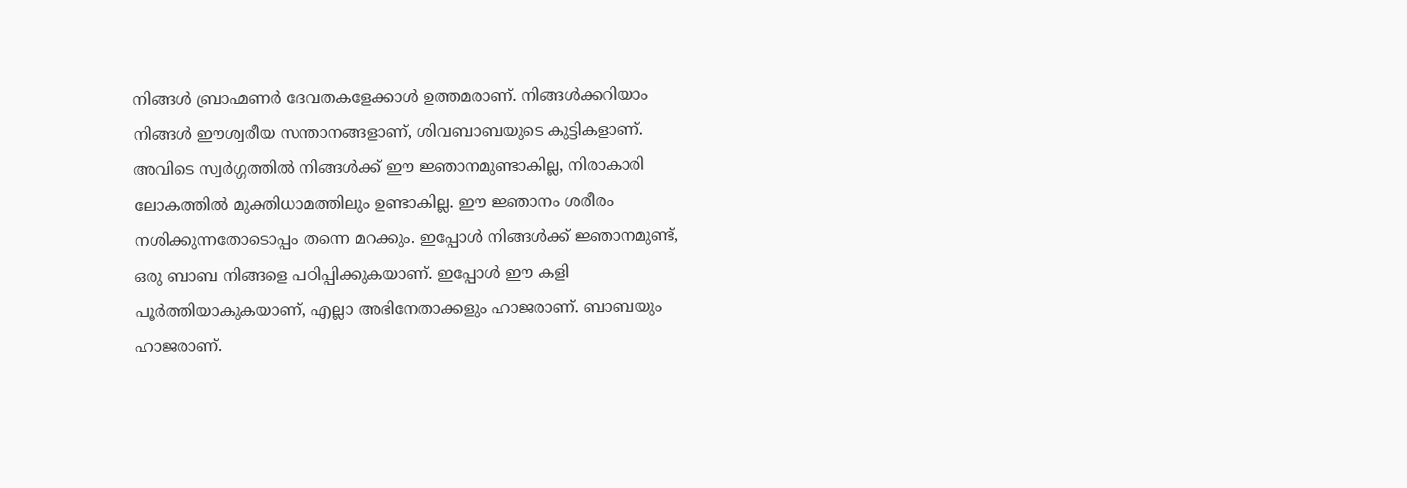നിങ്ങൾ ബ്രാഹ്മണർ ദേവതകളേക്കാൾ ഉത്തമരാണ്. നിങ്ങൾക്കറിയാം നിങ്ങൾ ഈശ്വരീയ സന്താനങ്ങളാണ്, ശിവബാബയുടെ കുട്ടികളാണ്. അവിടെ സ്വർഗ്ഗത്തിൽ നിങ്ങൾക്ക് ഈ ജ്ഞാനമുണ്ടാകില്ല, നിരാകാരി ലോകത്തിൽ മുക്തിധാമത്തിലും ഉണ്ടാകില്ല. ഈ ജ്ഞാനം ശരീരം നശിക്കുന്നതോടൊപ്പം തന്നെ മറക്കും. ഇപ്പോൾ നിങ്ങൾക്ക് ജ്ഞാനമുണ്ട്, ഒരു ബാബ നിങ്ങളെ പഠിപ്പിക്കുകയാണ്. ഇപ്പോൾ ഈ കളി പൂർത്തിയാകുകയാണ്, എല്ലാ അഭിനേതാക്കളും ഹാജരാണ്. ബാബയും ഹാജരാണ്.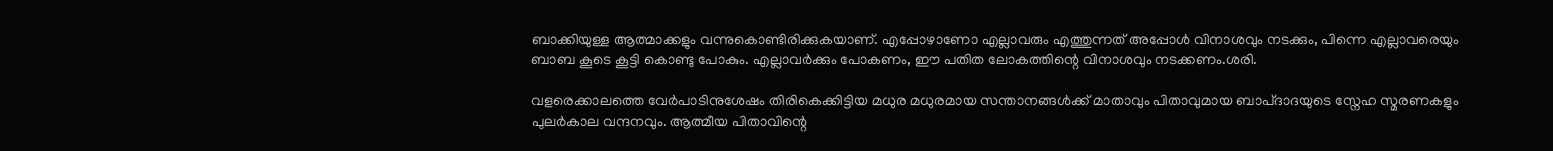ബാക്കിയുള്ള ആത്മാക്കളും വന്നുകൊണ്ടിരിക്കുകയാണ്. എപ്പോഴാണോ എല്ലാവരും എത്തുന്നത് അപ്പോൾ വിനാശവും നടക്കും, പിന്നെ എല്ലാവരെയും ബാബ കൂടെ കൂട്ടി കൊണ്ടു പോകും. എല്ലാവർക്കും പോകണം, ഈ പതിത ലോകത്തിന്റെ വിനാശവും നടക്കണം.ശരി.

വളരെക്കാലത്തെ വേർപാടിനുശേഷം തിരികെക്കിട്ടിയ മധുര മധുരമായ സന്താനങ്ങൾക്ക് മാതാവും പിതാവുമായ ബാപ്ദാദയുടെ സ്നേഹ സ്മരണകളും പുലർകാല വന്ദനവും. ആത്മീയ പിതാവിന്റെ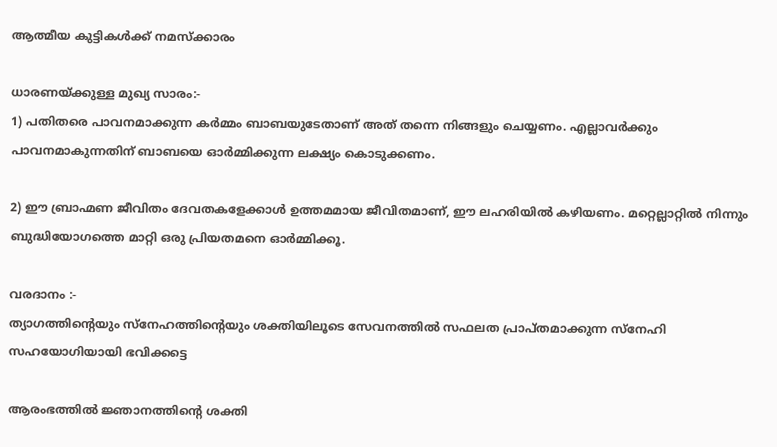ആത്മീയ കുട്ടികൾക്ക് നമസ്ക്കാരം

ധാരണയ്ക്കുള്ള മുഖ്യ സാരം:-
1) പതിതരെ പാവനമാക്കുന്ന കർമ്മം ബാബയുടേതാണ് അത് തന്നെ നിങ്ങളും ചെയ്യണം. എല്ലാവർക്കും പാവനമാകുന്നതിന് ബാബയെ ഓർമ്മിക്കുന്ന ലക്ഷ്യം കൊടുക്കണം.

2) ഈ ബ്രാഹ്മണ ജീവിതം ദേവതകളേക്കാൾ ഉത്തമമായ ജീവിതമാണ്, ഈ ലഹരിയിൽ കഴിയണം. മറ്റെല്ലാറ്റിൽ നിന്നും ബുദ്ധിയോഗത്തെ മാറ്റി ഒരു പ്രിയതമനെ ഓർമ്മിക്കൂ.

വരദാനം :-
ത്യാഗത്തിന്റെയും സ്നേഹത്തിന്റെയും ശക്തിയിലൂടെ സേവനത്തിൽ സഫലത പ്രാപ്തമാക്കുന്ന സ്നേഹി സഹയോഗിയായി ഭവിക്കട്ടെ

ആരംഭത്തിൽ ജ്ഞാനത്തിന്റെ ശക്തി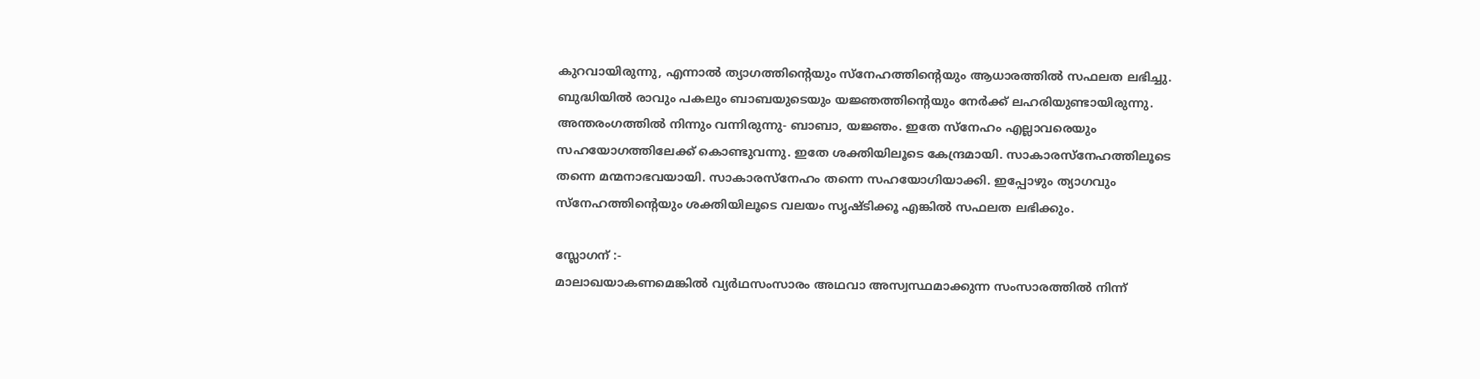കുറവായിരുന്നു, എന്നാൽ ത്യാഗത്തിന്റെയും സ്നേഹത്തിന്റെയും ആധാരത്തിൽ സഫലത ലഭിച്ചു. ബുദ്ധിയിൽ രാവും പകലും ബാബയുടെയും യജ്ഞത്തിന്റെയും നേർക്ക് ലഹരിയുണ്ടായിരുന്നു. അന്തരംഗത്തിൽ നിന്നും വന്നിരുന്നു- ബാബാ, യജ്ഞം. ഇതേ സ്നേഹം എല്ലാവരെയും സഹയോഗത്തിലേക്ക് കൊണ്ടുവന്നു. ഇതേ ശക്തിയിലൂടെ കേന്ദ്രമായി. സാകാരസ്നേഹത്തിലൂടെ തന്നെ മന്മനാഭവയായി. സാകാരസ്നേഹം തന്നെ സഹയോഗിയാക്കി. ഇപ്പോഴും ത്യാഗവും സ്നേഹത്തിന്റെയും ശക്തിയിലൂടെ വലയം സൃഷ്ടിക്കൂ എങ്കിൽ സഫലത ലഭിക്കും.

സ്ലോഗന് :-
മാലാഖയാകണമെങ്കിൽ വ്യർഥസംസാരം അഥവാ അസ്വസ്ഥമാക്കുന്ന സംസാരത്തിൽ നിന്ന്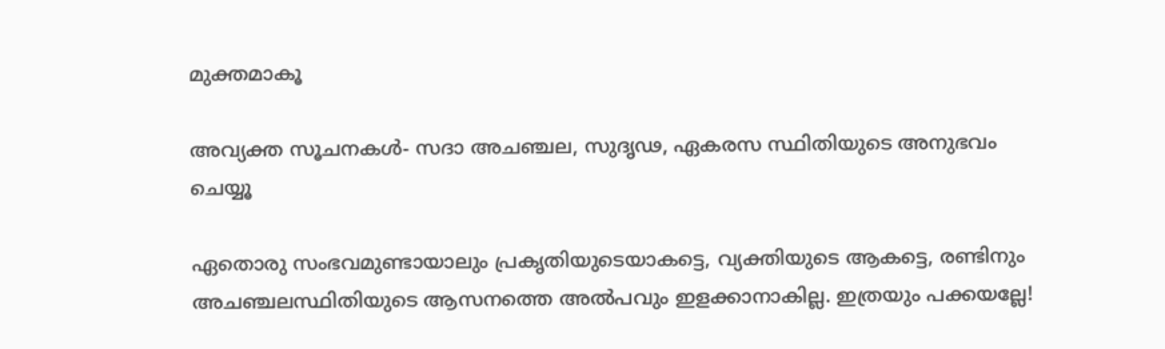മുക്തമാകൂ

അവ്യക്ത സൂചനകൾ- സദാ അചഞ്ചല, സുദൃഢ, ഏകരസ സ്ഥിതിയുടെ അനുഭവം ചെയ്യൂ

ഏതൊരു സംഭവമുണ്ടായാലും പ്രകൃതിയുടെയാകട്ടെ, വ്യക്തിയുടെ ആകട്ടെ, രണ്ടിനും അചഞ്ചലസ്ഥിതിയുടെ ആസനത്തെ അൽപവും ഇളക്കാനാകില്ല. ഇത്രയും പക്കയല്ലേ!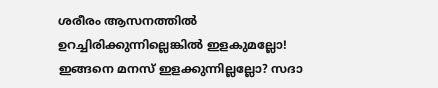ശരീരം ആസനത്തിൽ ഉറച്ചിരിക്കുന്നില്ലെങ്കിൽ ഇളകുമല്ലോ! ഇങ്ങനെ മനസ് ഇളക്കുന്നില്ലല്ലോ? സദാ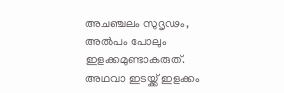അചഞ്ചലം സുദൃഢം, അൽപം പോലും ഇളക്കമുണ്ടാകരുത്. അഥവാ ഇടയ്ക്ക് ഇളക്കം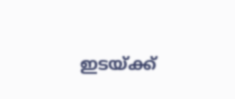ഇടയ്ക്ക്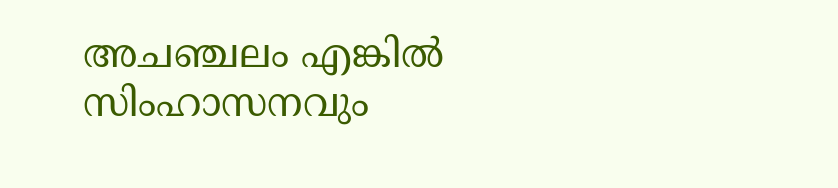അചഞ്ചലം എങ്കിൽ സിംഹാസനവും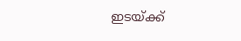ഇടയ്ക്ക്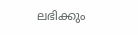ലഭിക്കും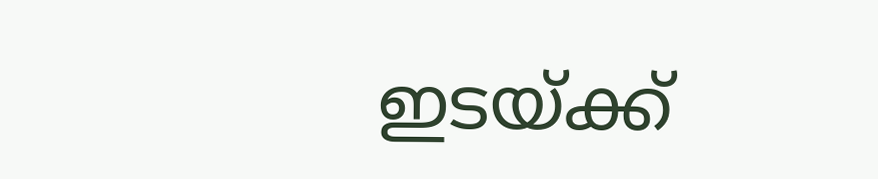ഇടയ്ക്ക്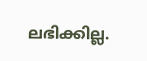ലഭിക്കില്ല.